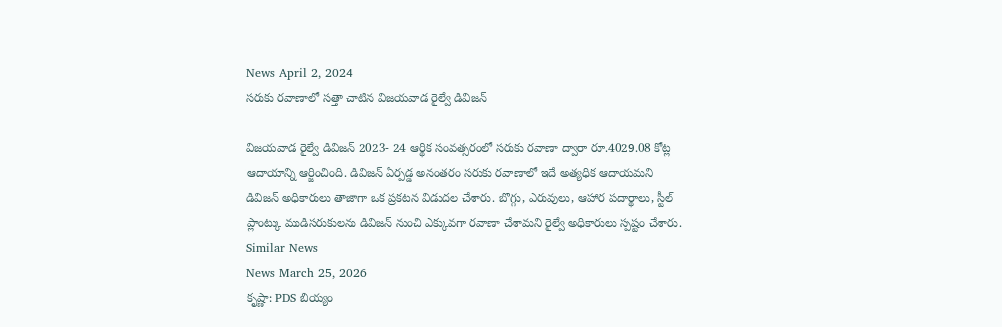News April 2, 2024
సరుకు రవాణాలో సత్తా చాటిన విజయవాడ రైల్వే డివిజన్

విజయవాడ రైల్వే డివిజన్ 2023- 24 ఆర్థిక సంవత్సరంలో సరుకు రవాణా ద్వారా రూ.4029.08 కోట్ల ఆదాయాన్ని ఆర్జించింది. డివిజన్ ఏర్పడ్డ అనంతరం సరుకు రవాణాలో ఇదే అత్యధిక ఆదాయమని డివిజన్ అధికారులు తాజాగా ఒక ప్రకటన విడుదల చేశారు. బొగ్గు, ఎరువులు, ఆహార పదార్థాలు, స్టీల్ ప్లాంట్కు ముడిసరుకులను డివిజన్ నుంచి ఎక్కువగా రవాణా చేశామని రైల్వే అధికారులు స్పష్టం చేశారు.
Similar News
News March 25, 2026
కృష్ణా: PDS బియ్యం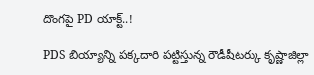దొంగపై PD యాక్ట్..!

PDS బియ్యాన్ని పక్కదారి పట్టిస్తున్న రౌడీషీటర్కు కృష్ణాజిల్లా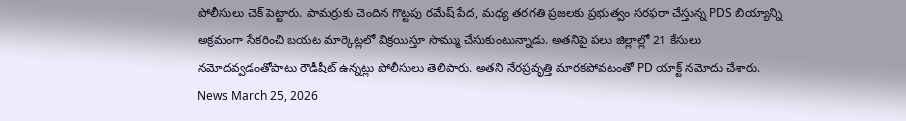పోలీసులు చెక్ పెట్టారు. పామర్రుకు చెందిన గొట్టపు రమేష్ పేద, మధ్య తరగతి ప్రజలకు ప్రభుత్వం సరఫరా చేస్తున్న PDS బియ్యాన్ని అక్రమంగా సేకరించి బయట మార్కెట్లలో విక్రయిస్తూ సొమ్ము చేసుకుంటున్నాడు. అతనిపై పలు జిల్లాల్లో 21 కేసులు నమోదవ్వడంతోపాటు రౌడీషీట్ ఉన్నట్లు పోలీసులు తెలిపారు. అతని నేరప్రవృత్తి మారకపోవటంతో PD యాక్ట్ నమోదు చేశారు.
News March 25, 2026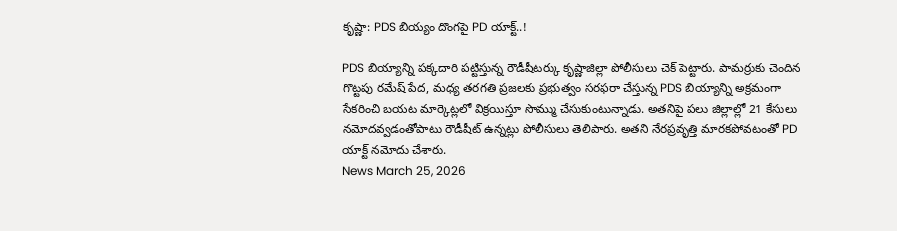కృష్ణా: PDS బియ్యం దొంగపై PD యాక్ట్..!

PDS బియ్యాన్ని పక్కదారి పట్టిస్తున్న రౌడీషీటర్కు కృష్ణాజిల్లా పోలీసులు చెక్ పెట్టారు. పామర్రుకు చెందిన గొట్టపు రమేష్ పేద, మధ్య తరగతి ప్రజలకు ప్రభుత్వం సరఫరా చేస్తున్న PDS బియ్యాన్ని అక్రమంగా సేకరించి బయట మార్కెట్లలో విక్రయిస్తూ సొమ్ము చేసుకుంటున్నాడు. అతనిపై పలు జిల్లాల్లో 21 కేసులు నమోదవ్వడంతోపాటు రౌడీషీట్ ఉన్నట్లు పోలీసులు తెలిపారు. అతని నేరప్రవృత్తి మారకపోవటంతో PD యాక్ట్ నమోదు చేశారు.
News March 25, 2026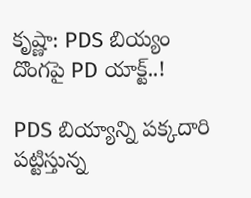కృష్ణా: PDS బియ్యం దొంగపై PD యాక్ట్..!

PDS బియ్యాన్ని పక్కదారి పట్టిస్తున్న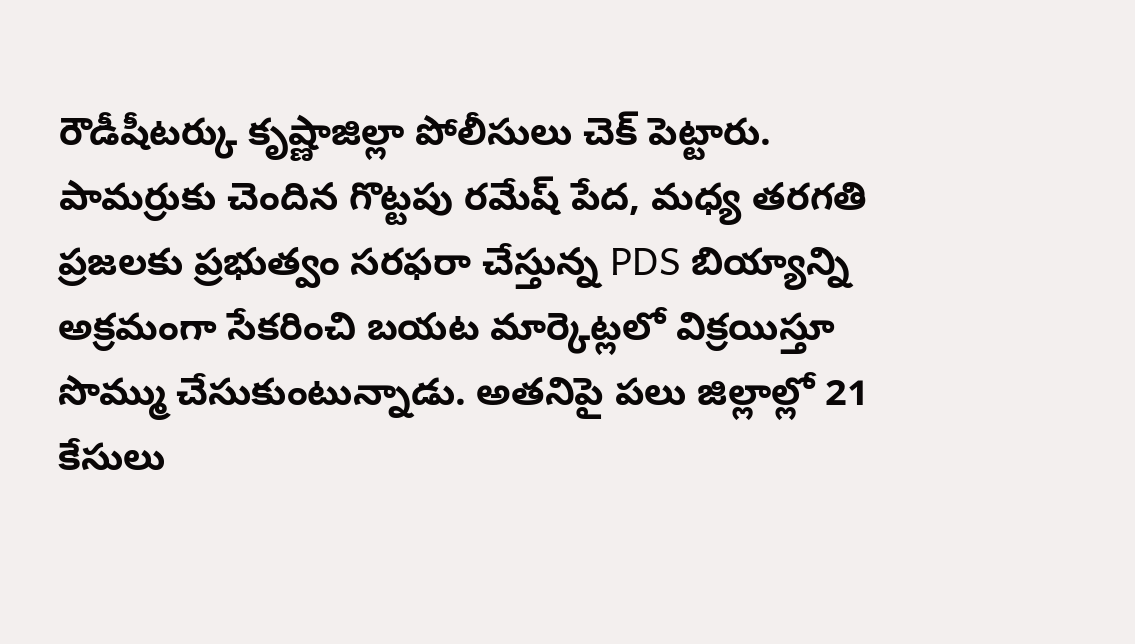రౌడీషీటర్కు కృష్ణాజిల్లా పోలీసులు చెక్ పెట్టారు. పామర్రుకు చెందిన గొట్టపు రమేష్ పేద, మధ్య తరగతి ప్రజలకు ప్రభుత్వం సరఫరా చేస్తున్న PDS బియ్యాన్ని అక్రమంగా సేకరించి బయట మార్కెట్లలో విక్రయిస్తూ సొమ్ము చేసుకుంటున్నాడు. అతనిపై పలు జిల్లాల్లో 21 కేసులు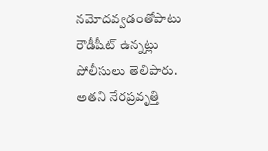నమోదవ్వడంతోపాటు రౌడీషీట్ ఉన్నట్లు పోలీసులు తెలిపారు. అతని నేరప్రవృత్తి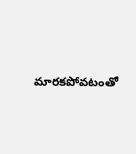మారకపోవటంతో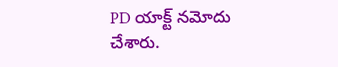PD యాక్ట్ నమోదు చేశారు.